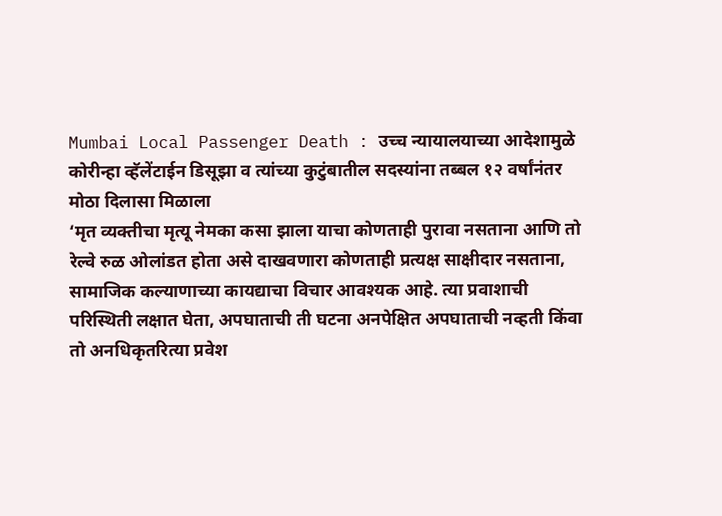Mumbai Local Passenger Death : उच्च न्यायालयाच्या आदेशामुळे कोरीन्हा व्हॅलेंटाईन डिसूझा व त्यांच्या कुटुंबातील सदस्यांना तब्बल १२ वर्षांनंतर मोठा दिलासा मिळाला
‘मृत व्यक्तीचा मृत्यू नेमका कसा झाला याचा कोणताही पुरावा नसताना आणि तो रेल्वे रुळ ओलांडत होता असे दाखवणारा कोणताही प्रत्यक्ष साक्षीदार नसताना, सामाजिक कल्याणाच्या कायद्याचा विचार आवश्यक आहे. त्या प्रवाशाची परिस्थिती लक्षात घेता, अपघाताची ती घटना अनपेक्षित अपघाताची नव्हती किंवा तो अनधिकृतरित्या प्रवेश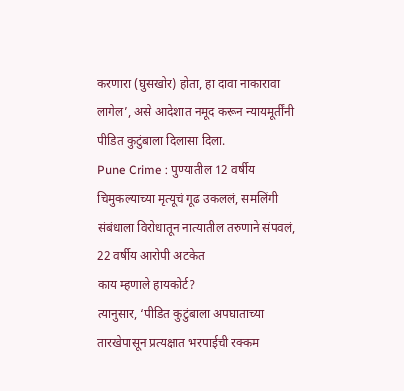करणारा (घुसखोर) होता, हा दावा नाकारावा लागेल’, असे आदेशात नमूद करून न्यायमूर्तींनी पीडित कुटुंबाला दिलासा दिला.
Pune Crime : पुण्यातील 12 वर्षीय चिमुकल्याच्या मृत्यूचं गूढ उकललं, समलिंगी संबंधाला विरोधातून नात्यातील तरुणाने संपवलं, 22 वर्षीय आरोपी अटकेत
काय म्हणाले हायकोर्ट?
त्यानुसार, ‘पीडित कुटुंबाला अपघाताच्या तारखेपासून प्रत्यक्षात भरपाईची रक्कम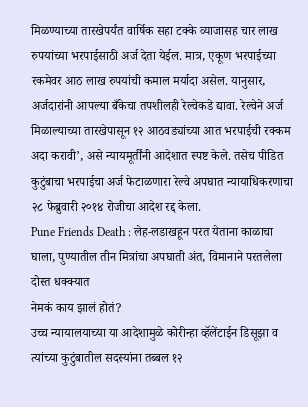मिळण्याच्या तारखेपर्यंत वार्षिक सहा टक्के व्याजासह चार लाख रुपयांच्या भरपाईसाठी अर्ज देता येईल. मात्र, एकूण भरपाईच्या रकमेवर आठ लाख रुपयांची कमाल मर्यादा असेल. यानुसार, अर्जदारांनी आपल्या बँकेचा तपशीलही रेल्वेकडे द्यावा. रेल्वेने अर्ज मिळाल्याच्या तारखेपासून १२ आठवड्यांच्या आत भरपाईची रक्कम अदा करावी’, असे न्यायमूर्तींनी आदेशात स्पष्ट केले. तसेच पीडित कुटुंबाचा भरपाईचा अर्ज फेटाळणारा रेल्वे अपघात न्यायाधिकरणाचा २८ फेब्रुवारी २०१४ रोजीचा आदेश रद्द केला.
Pune Friends Death : लेह-लडाखहून परत येताना काळाचा घाला, पुण्यातील तीन मित्रांचा अपघाती अंत, विमानाने परतलेला दोस्त धक्क्यात
नेमकं काय झालं होतं?
उच्च न्यायालयाच्या या आदेशामुळे कोरीन्हा व्हॅलेंटाईन डिसूझा व त्यांच्या कुटुंबातील सदस्यांना तब्बल १२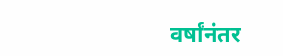वर्षांनंतर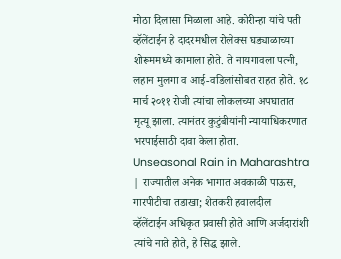मोठा दिलासा मिळाला आहे. कोरीन्हा यांचे पती व्हॅलेंटाईन हे दादरमधील रोलेक्स घड्याळाच्या शोरूममध्ये कामाला होते. ते नायगावला पत्नी, लहान मुलगा व आई-वडिलांसोबत राहत होते. १८ मार्च २०११ रोजी त्यांचा लोकलच्या अपघातात मृत्यू झाला. त्यानंतर कुटुंबीयांनी न्यायाधिकरणात भरपाईसाठी दावा केला होता.
Unseasonal Rain in Maharashtra | राज्यातील अनेक भागात अवकाळी पाऊस, गारपीटीचा तडाखा; शेतकरी हवालदील
व्हॅलेंटाईन अधिकृत प्रवासी होते आणि अर्जदारांशी त्यांचे नाते होते, हे सिद्ध झाले.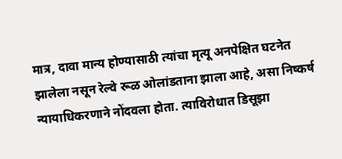मात्र, दावा मान्य होण्यासाठी त्यांचा मृत्यू अनपेक्षित घटनेत झालेला नसून रेल्वे रूळ ओलांडताना झाला आहे, असा निष्कर्ष न्यायाधिकरणाने नोंदवला होता. त्याविरोधात डिसूझा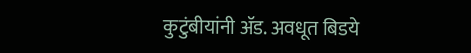कुटुंबीयांनी ॲड. अवधूत बिडये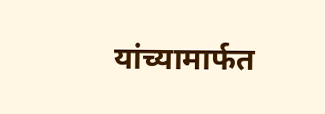यांच्यामार्फत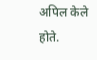अपिल केले होते.